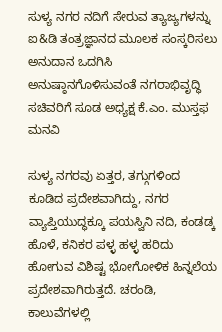ಸುಳ್ಯ ನಗರ ನದಿಗೆ ಸೇರುವ ತ್ಯಾಜ್ಯಗಳನ್ನು ಐ&ಡಿ ತಂತ್ರಜ್ಞಾನದ ಮೂಲಕ ಸಂಸ್ಕರಿಸಲು ಅನುದಾನ ಒದಗಿಸಿ ಅನುಷ್ಠಾನಗೊಳಿಸುವಂತೆ ನಗರಾಭಿವೃದ್ಧಿ ಸಚಿವರಿಗೆ ಸೂಡ ಅಧ್ಯಕ್ಷ ಕೆ.ಎಂ. ಮುಸ್ತಫ ಮನವಿ

ಸುಳ್ಯ ನಗರವು ಏತ್ತರ, ತಗ್ಗುಗಳಿಂದ ಕೂಡಿದ ಪ್ರದೇಶವಾಗಿದ್ದು, ನಗರ ವ್ಯಾಪ್ತಿಯುದ್ಧಕ್ಕೂ ಪಯಸ್ವಿನಿ ನದಿ, ಕಂಡಡ್ಕ ಹೊಳೆ, ಕನಿಕರ ಪಳ್ಳ ಹಳ್ಳ ಹರಿದು ಹೋಗುವ ವಿಶಿಷ್ಟ ಭೋಗೋಳಿಕ ಹಿನ್ನಲೆಯ ಪ್ರದೇಶವಾಗಿರುತ್ತದೆ. ಚರಂಡಿ, ಕಾಲುವೆಗಳಲ್ಲಿ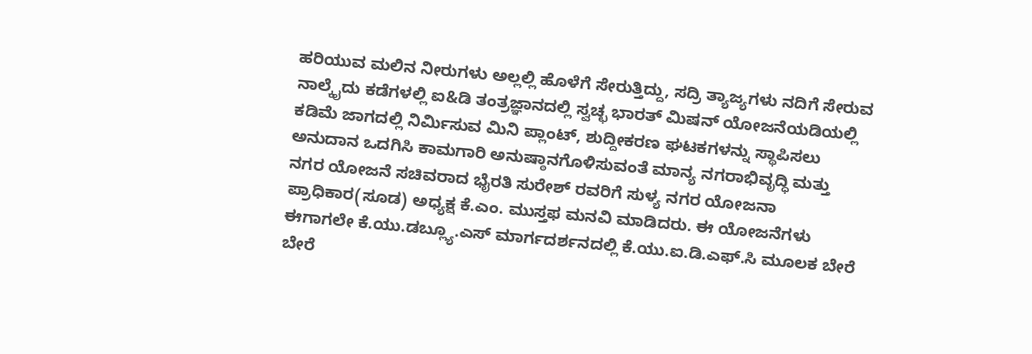ಹರಿಯುವ ಮಲಿನ ನೀರುಗಳು ಅಲ್ಲಲ್ಲಿ ಹೊಳೆಗೆ ಸೇರುತ್ತಿದ್ದು, ಸದ್ರಿ ತ್ಯಾಜ್ಯಗಳು ನದಿಗೆ ಸೇರುವ ನಾಲ್ಕೈದು ಕಡೆಗಳಲ್ಲಿ ಐ&ಡಿ ತಂತ್ರಜ್ಞಾನದಲ್ಲಿ ಸ್ವಚ್ಛ ಭಾರತ್ ಮಿಷನ್ ಯೋಜನೆಯಡಿಯಲ್ಲಿ ಕಡಿಮೆ ಜಾಗದಲ್ಲಿ ನಿರ್ಮಿಸುವ ಮಿನಿ ಪ್ಲಾಂಟ್, ಶುದ್ದೀಕರಣ ಘಟಕಗಳನ್ನು ಸ್ಥಾಪಿಸಲು ಅನುದಾನ ಒದಗಿಸಿ ಕಾಮಗಾರಿ ಅನುಷ್ಠಾನಗೊಳಿಸುವಂತೆ ಮಾನ್ಯ ನಗರಾಭಿವೃದ್ಧಿ ಮತ್ತು ನಗರ ಯೋಜನೆ ಸಚಿವರಾದ ಭೈರತಿ ಸುರೇಶ್ ರವರಿಗೆ ಸುಳ್ಯ ನಗರ ಯೋಜನಾ ಪ್ರಾಧಿಕಾರ(ಸೂಡ) ಅಧ್ಯಕ್ಷ ಕೆ.ಎಂ. ಮುಸ್ತಫ ಮನವಿ ಮಾಡಿದರು. ಈ ಯೋಜನೆಗಳು ಈಗಾಗಲೇ ಕೆ.ಯು.ಡಬ್ಲ್ಯೂ.ಎಸ್ ಮಾರ್ಗದರ್ಶನದಲ್ಲಿ ಕೆ.ಯು.ಐ.ಡಿ.ಎಫ್.ಸಿ ಮೂಲಕ ಬೇರೆ ಬೇರೆ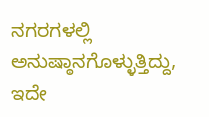ನಗರಗಳಲ್ಲಿ ಅನುಷ್ಠಾನಗೊಳ್ಳುತ್ತಿದ್ದು, ಇದೇ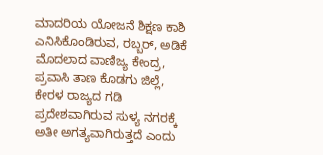ಮಾದರಿಯ ಯೋಜನೆ ಶಿಕ್ಷಣ ಕಾಶಿ ಎನಿಸಿಕೊಂಡಿರುವ, ರಬ್ಬರ್, ಅಡಿಕೆ ಮೊದಲಾದ ವಾಣಿಜ್ಯ ಕೇಂದ್ರ, ಪ್ರವಾಸಿ ತಾಣ ಕೊಡಗು ಜಿಲ್ಲೆ, ಕೇರಳ ರಾಜ್ಯದ ಗಡಿ ಪ್ರದೇಶವಾಗಿರುವ ಸುಳ್ಯ ನಗರಕ್ಕೆ ಅತೀ ಅಗತ್ಯವಾಗಿರುತ್ತದೆ ಎಂದು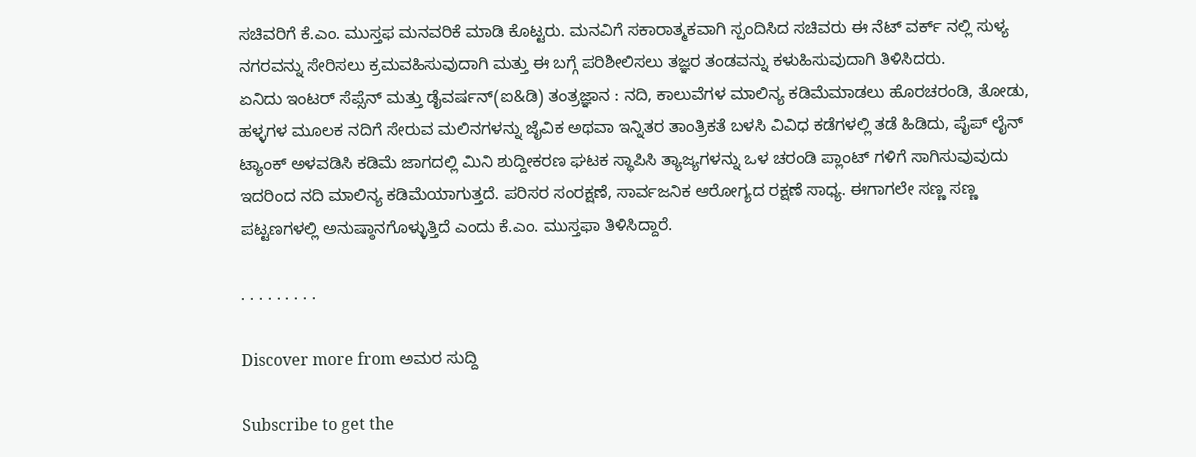ಸಚಿವರಿಗೆ ಕೆ.ಎಂ. ಮುಸ್ತಫ ಮನವರಿಕೆ ಮಾಡಿ ಕೊಟ್ಟರು. ಮನವಿಗೆ ಸಕಾರಾತ್ಮಕವಾಗಿ ಸ್ಪಂದಿಸಿದ ಸಚಿವರು ಈ ನೆಟ್ ವರ್ಕ್ ನಲ್ಲಿ ಸುಳ್ಯ ನಗರವನ್ನು ಸೇರಿಸಲು ಕ್ರಮವಹಿಸುವುದಾಗಿ ಮತ್ತು ಈ ಬಗ್ಗೆ ಪರಿಶೀಲಿಸಲು ತಜ್ಞರ ತಂಡವನ್ನು ಕಳುಹಿಸುವುದಾಗಿ ತಿಳಿಸಿದರು.
ಏನಿದು ಇಂಟರ್ ಸೆಪ್ಸೆನ್ ಮತ್ತು ಡೈವರ್ಷನ್(ಐ&ಡಿ) ತಂತ್ರಜ್ಞಾನ : ನದಿ, ಕಾಲುವೆಗಳ ಮಾಲಿನ್ಯ ಕಡಿಮೆಮಾಡಲು ಹೊರಚರಂಡಿ, ತೋಡು, ಹಳ್ಳಗಳ ಮೂಲಕ ನದಿಗೆ ಸೇರುವ ಮಲಿನಗಳನ್ನು ಜೈವಿಕ ಅಥವಾ ಇನ್ನಿತರ ತಾಂತ್ರಿಕತೆ ಬಳಸಿ ವಿವಿಧ ಕಡೆಗಳಲ್ಲಿ ತಡೆ ಹಿಡಿದು, ಪೈಪ್ ಲೈನ್ ಟ್ಯಾಂಕ್ ಅಳವಡಿಸಿ ಕಡಿಮೆ ಜಾಗದಲ್ಲಿ ಮಿನಿ ಶುದ್ದೀಕರಣ ಘಟಕ ಸ್ಥಾಪಿಸಿ ತ್ಯಾಜ್ಯಗಳನ್ನು ಒಳ ಚರಂಡಿ ಪ್ಲಾಂಟ್ ಗಳಿಗೆ ಸಾಗಿಸುವುವುದು ಇದರಿಂದ ನದಿ ಮಾಲಿನ್ಯ ಕಡಿಮೆಯಾಗುತ್ತದೆ. ಪರಿಸರ ಸಂರಕ್ಷಣೆ, ಸಾರ್ವಜನಿಕ ಆರೋಗ್ಯದ ರಕ್ಷಣೆ ಸಾಧ್ಯ. ಈಗಾಗಲೇ ಸಣ್ಣ ಸಣ್ಣ ಪಟ್ಟಣಗಳಲ್ಲಿ ಅನುಷ್ಠಾನಗೊಳ್ಳುತ್ತಿದೆ ಎಂದು ಕೆ.ಎಂ. ಮುಸ್ತಫಾ ತಿಳಿಸಿದ್ದಾರೆ.

. . . . . . . . .

Discover more from ಅಮರ ಸುದ್ದಿ

Subscribe to get the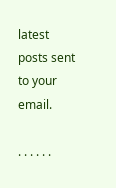latest posts sent to your email.

. . . . . .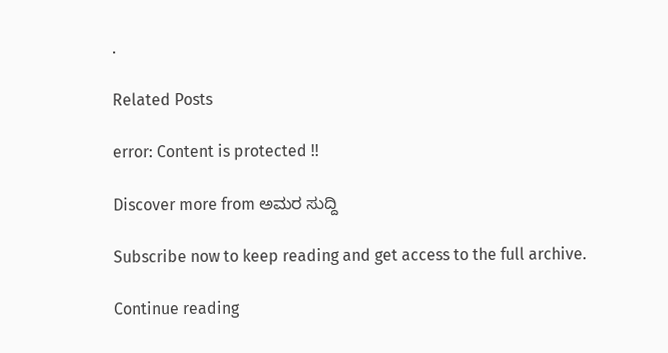.

Related Posts

error: Content is protected !!

Discover more from ಅಮರ ಸುದ್ದಿ

Subscribe now to keep reading and get access to the full archive.

Continue reading